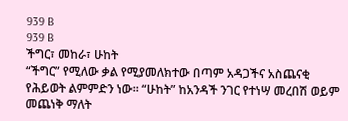939 B
939 B
ችግር፣ መከራ፣ ሁከት
“ችግር” የሚለው ቃል የሚያመለክተው በጣም አዳጋችና አስጨናቂ የሕይወት ልምምድን ነው። “ሁከት” ከአንዳች ንገር የተነሣ መረበሽ ወይም መጨነቅ ማለት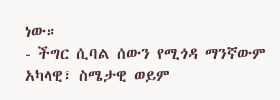ነው።
- ችግር ሲባል ሰውን የሚጎዳ ማንኛውም አካላዊ፣ ስሜታዊ ወይም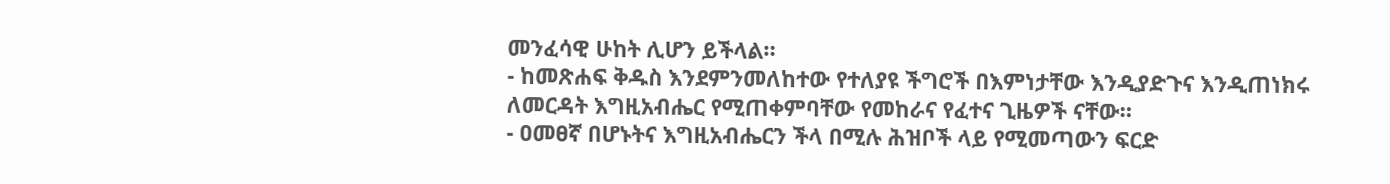መንፈሳዊ ሁከት ሊሆን ይችላል።
- ከመጽሐፍ ቅዱስ እንደምንመለከተው የተለያዩ ችግሮች በእምነታቸው እንዲያድጉና እንዲጠነክሩ ለመርዳት እግዚአብሔር የሚጠቀምባቸው የመከራና የፈተና ጊዜዎች ናቸው።
- ዐመፀኛ በሆኑትና እግዚአብሔርን ችላ በሚሉ ሕዝቦች ላይ የሚመጣውን ፍርድ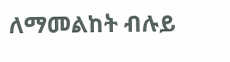ለማመልከት ብሉይ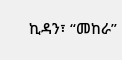ኪዳን፣ “መከራ”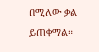በሚለው ቃል ይጠቀማል።